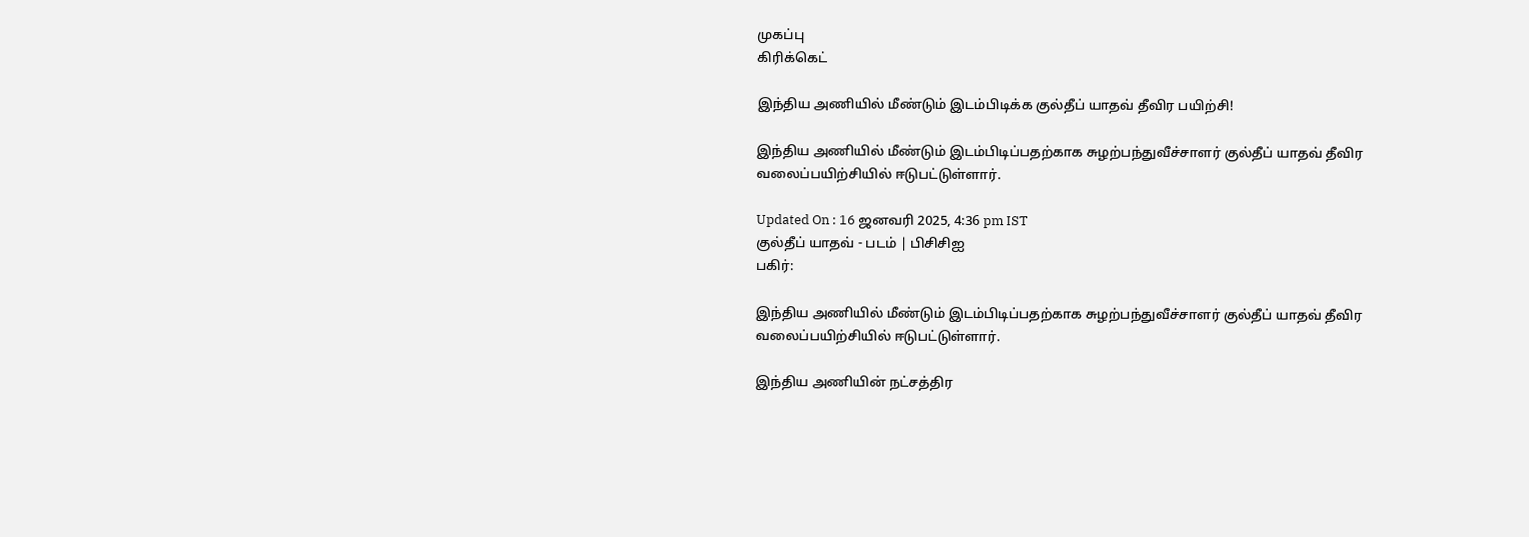முகப்பு
கிரிக்கெட்

இந்திய அணியில் மீண்டும் இடம்பிடிக்க குல்தீப் யாதவ் தீவிர பயிற்சி!

இந்திய அணியில் மீண்டும் இடம்பிடிப்பதற்காக சுழற்பந்துவீச்சாளர் குல்தீப் யாதவ் தீவிர வலைப்பயிற்சியில் ஈடுபட்டுள்ளார்.

Updated On : 16 ஜனவரி 2025, 4:36 pm IST
குல்தீப் யாதவ் - படம் | பிசிசிஐ
பகிர்:

இந்திய அணியில் மீண்டும் இடம்பிடிப்பதற்காக சுழற்பந்துவீச்சாளர் குல்தீப் யாதவ் தீவிர வலைப்பயிற்சியில் ஈடுபட்டுள்ளார்.

இந்திய அணியின் நட்சத்திர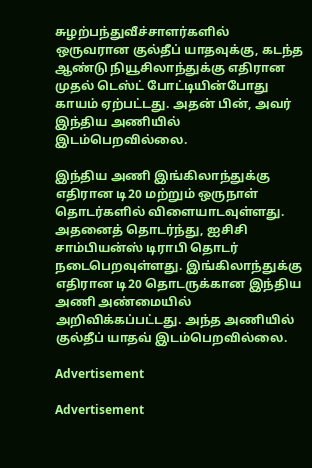சுழற்பந்துவீச்சாளர்களில் ஒருவரான குல்தீப் யாதவுக்கு, கடந்த ஆண்டு நியூசிலாந்துக்கு எதிரான முதல் டெஸ்ட் போட்டியின்போது காயம் ஏற்பட்டது. அதன் பின், அவர் இந்திய அணியில் இடம்பெறவில்லை.

இந்திய அணி இங்கிலாந்துக்கு எதிரான டி20 மற்றும் ஒருநாள் தொடர்களில் விளையாடவுள்ளது. அதனைத் தொடர்ந்து, ஐசிசி சாம்பியன்ஸ் டிராபி தொடர் நடைபெறவுள்ளது. இங்கிலாந்துக்கு எதிரான டி20 தொடருக்கான இந்திய அணி அண்மையில் அறிவிக்கப்பட்டது. அந்த அணியில் குல்தீப் யாதவ் இடம்பெறவில்லை.

Advertisement

Advertisement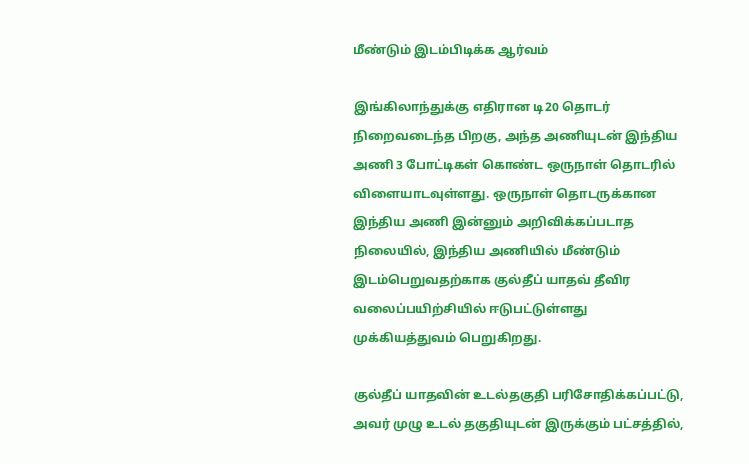மீண்டும் இடம்பிடிக்க ஆர்வம்

இங்கிலாந்துக்கு எதிரான டி20 தொடர் நிறைவடைந்த பிறகு, அந்த அணியுடன் இந்திய அணி 3 போட்டிகள் கொண்ட ஒருநாள் தொடரில் விளையாடவுள்ளது. ஒருநாள் தொடருக்கான இந்திய அணி இன்னும் அறிவிக்கப்படாத நிலையில், இந்திய அணியில் மீண்டும் இடம்பெறுவதற்காக குல்தீப் யாதவ் தீவிர வலைப்பயிற்சியில் ஈடுபட்டுள்ளது முக்கியத்துவம் பெறுகிறது.

குல்தீப் யாதவின் உடல்தகுதி பரிசோதிக்கப்பட்டு, அவர் முழு உடல் தகுதியுடன் இருக்கும் பட்சத்தில்,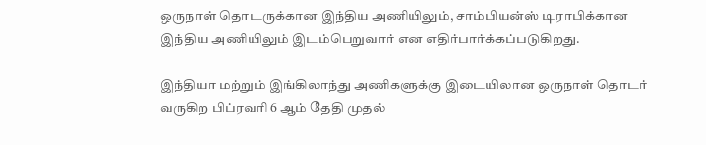ஒருநாள் தொடருக்கான இந்திய அணியிலும், சாம்பியன்ஸ் டிராபிக்கான இந்திய அணியிலும் இடம்பெறுவார் என எதிர்பார்க்கப்படுகிறது.

இந்தியா மற்றும் இங்கிலாந்து அணிகளுக்கு இடையிலான ஒருநாள் தொடர் வருகிற பிப்ரவரி 6 ஆம் தேதி முதல்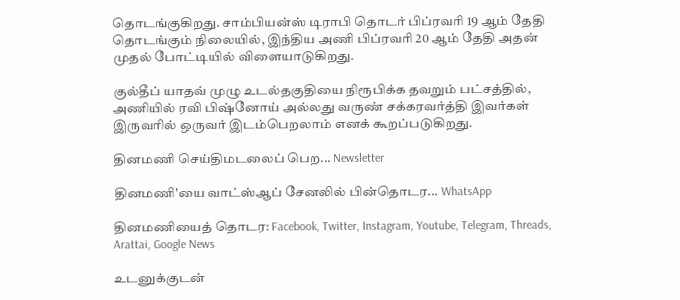தொடங்குகிறது. சாம்பியன்ஸ் டிராபி தொடர் பிப்ரவரி 19 ஆம் தேதி தொடங்கும் நிலையில், இந்திய அணி பிப்ரவரி 20 ஆம் தேதி அதன் முதல் போட்டியில் விளையாடுகிறது.

குல்தீப் யாதவ் முழு உடல்தகுதியை நிரூபிக்க தவறும் பட்சத்தில், அணியில் ரவி பிஷ்னோய் அல்லது வருண் சக்கரவர்த்தி இவர்கள் இருவரில் ஒருவர் இடம்பெறலாம் எனக் கூறப்படுகிறது.

தினமணி செய்திமடலைப் பெற... Newsletter

தினமணி'யை வாட்ஸ்ஆப் சேனலில் பின்தொடர... WhatsApp

தினமணியைத் தொடர: Facebook, Twitter, Instagram, Youtube, Telegram, Threads, Arattai, Google News

உடனுக்குடன்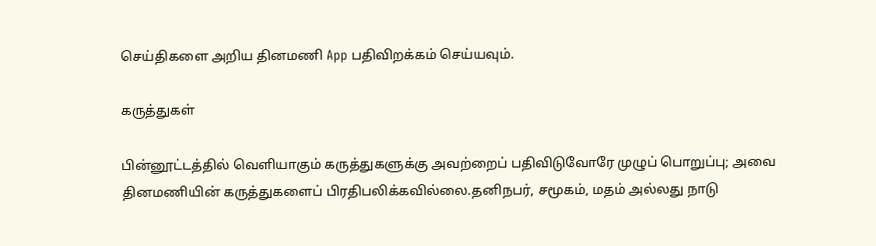செய்திகளை அறிய தினமணி App பதிவிறக்கம் செய்யவும்.

கருத்துகள்

பின்னூட்டத்தில் வெளியாகும் கருத்துகளுக்கு அவற்றைப் பதிவிடுவோரே முழுப் பொறுப்பு; அவை தினமணியின் கருத்துகளைப் பிரதிபலிக்கவில்லை.தனிநபர், சமூகம், மதம் அல்லது நாடு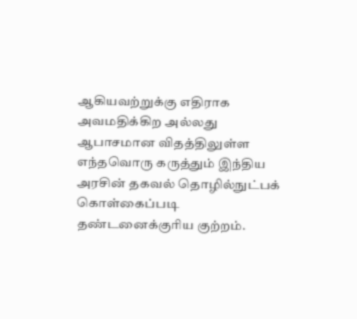ஆகியவற்றுக்கு எதிராக அவமதிக்கிற அல்லது ஆபாசமான விதத்திலுள்ள எந்தவொரு கருத்தும் இந்திய அரசின் தகவல் தொழில்நுட்பக் கொள்கைப்படி தண்டனைக்குரிய குற்றம்.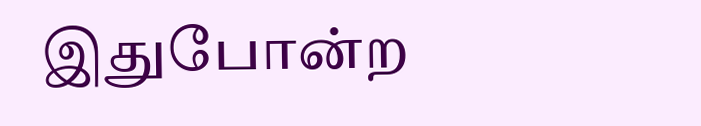இதுபோன்ற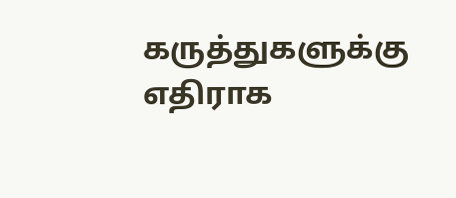கருத்துகளுக்கு எதிராக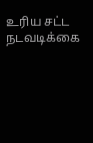உரிய சட்ட நடவடிக்கை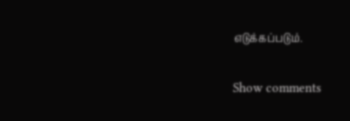எடுக்கப்படும்.

Show comments